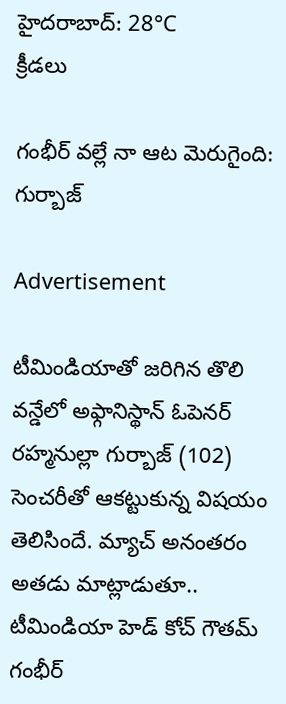హైదరాబాద్: 28°C
క్రీడలు

గంభీర్ వల్లే నా ఆట మెరుగైంది: గుర్బాజ్

Advertisement

టీమిండియాతో జరిగిన తొలి వన్డేలో అఫ్గానిస్థాన్ ఓపెనర్ రహ్మనుల్లా గుర్బాజ్ (102) సెంచరీతో ఆకట్టుకున్న విషయం తెలిసిందే. మ్యాచ్ అనంతరం అతడు మాట్లాడుతూ.. టీమిండియా హెడ్ కోచ్ గౌతమ్ గంభీర్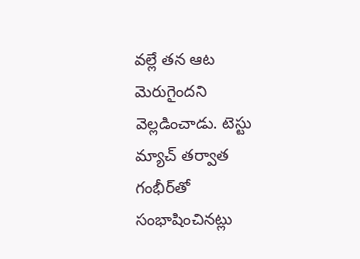వల్లే తన ఆట మెరుగైందని వెల్లడించాడు. టెస్టు మ్యాచ్ తర్వాత గంభీర్‌తో సంభాషించినట్లు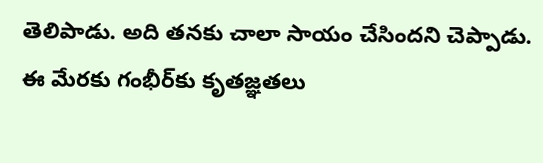తెలిపాడు. అది తనకు చాలా సాయం చేసిందని చెప్పాడు. ఈ మేరకు గంభీర్‌కు కృతజ్ఞతలు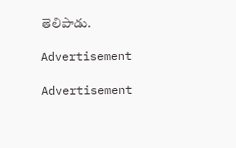తెలిపాడు.

Advertisement

Advertisement